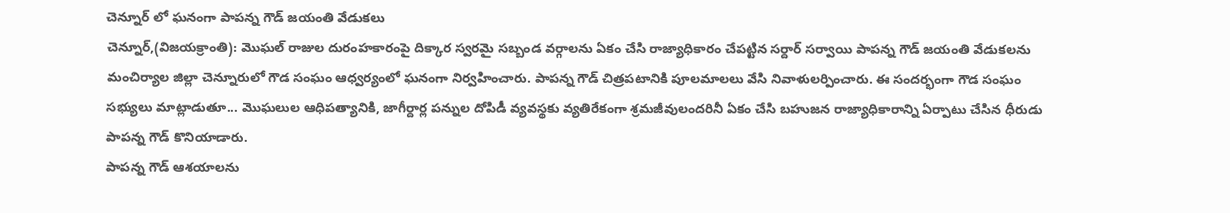చెన్నూర్ లో ఘనంగా పాపన్న గౌడ్ జయంతి వేడుకలు
చెన్నూర్,(విజయక్రాంతి): మొఘల్ రాజుల దురంహకారంపై దిక్కార స్వరమై సబ్బండ వర్గాలను ఏకం చేసి రాజ్యాధికారం చేపట్టిన సర్దార్ సర్వాయి పాపన్న గౌడ్ జయంతి వేడుకలను మంచిర్యాల జిల్లా చెన్నూరులో గౌడ సంఘం ఆధ్వర్యంలో ఘనంగా నిర్వహించారు. పాపన్న గౌడ్ చిత్రపటానికి పూలమాలలు వేసి నివాళులర్పించారు. ఈ సందర్భంగా గౌడ సంఘం సభ్యులు మాట్లాడుతూ... మొఘలుల ఆధిపత్యానికి, జాగీర్దార్ల పన్నుల దోపిడీ వ్యవస్థకు వ్యతిరేకంగా శ్రమజీవులందరినీ ఏకం చేసి బహుజన రాజ్యాధికారాన్ని ఏర్పాటు చేసిన ధీరుడు పాపన్న గౌడ్ కొనియాడారు.
పాపన్న గౌడ్ ఆశయాలను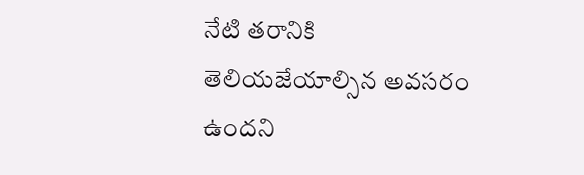నేటి తరానికి తెలియజేయాల్సిన అవసరం ఉందని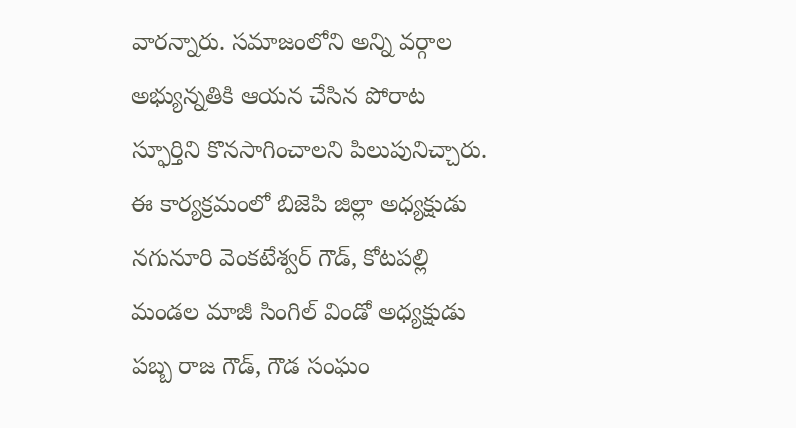వారన్నారు. సమాజంలోని అన్ని వర్గాల అభ్యున్నతికి ఆయన చేసిన పోరాట స్ఫూర్తిని కొనసాగించాలని పిలుపునిచ్చారు. ఈ కార్యక్రమంలో బిజెపి జిల్లా అధ్యక్షుడు నగునూరి వెంకటేశ్వర్ గౌడ్, కోటపల్లి మండల మాజీ సింగిల్ విండో అధ్యక్షుడు పబ్బ రాజ గౌడ్, గౌడ సంఘం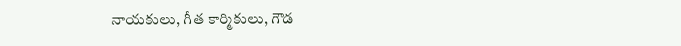నాయకులు, గీత కార్మికులు, గౌడ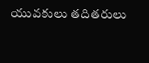యువకులు తదితరులు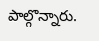పాల్గొన్నారు.